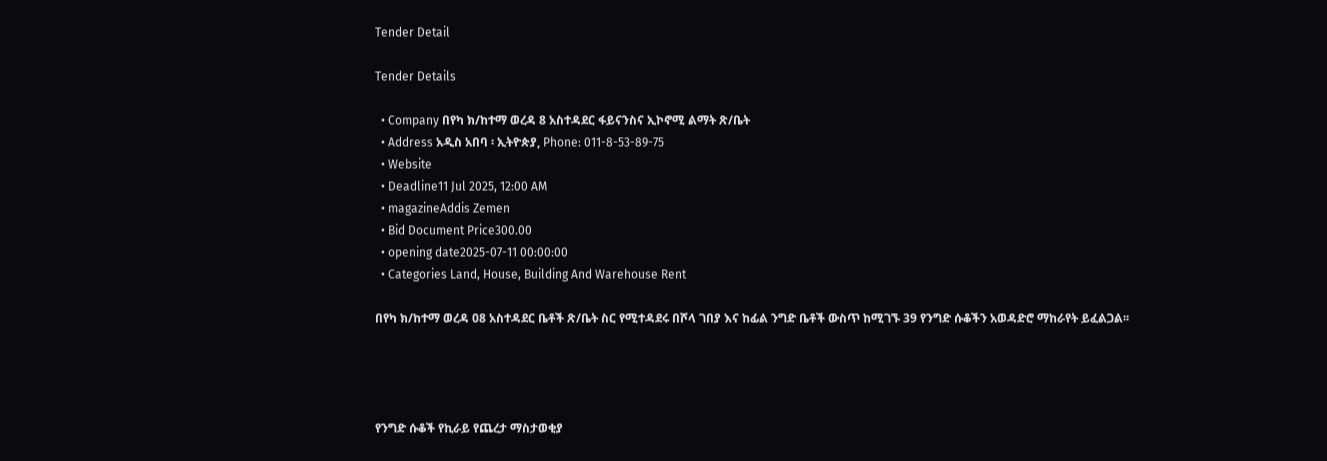Tender Detail

Tender Details

  • Company በየካ ክ/ከተማ ወረዳ 8 አስተዳደር ፋይናንስና ኢኮኖሚ ልማት ጽ/ቤት
  • Address አዲስ አበባ ፡ ኢትዮጵያ, Phone: 011-8-53-89-75
  • Website
  • Deadline11 Jul 2025, 12:00 AM
  • magazineAddis Zemen
  • Bid Document Price300.00
  • opening date2025-07-11 00:00:00
  • Categories Land, House, Building And Warehouse Rent

በየካ ክ/ከተማ ወረዳ 08 አስተዳደር ቤቶች ጽ/ቤት ስር የሚተዳደሩ በሾላ ገበያ እና ከፊል ንግድ ቤቶች ውስጥ ከሚገኙ 39 የንግድ ሱቆችን አወዳድሮ ማከራየት ይፈልጋል፡፡




የንግድ ሱቆች የኪራይ የጨረታ ማስታወቂያ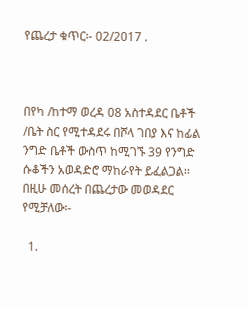የጨረታ ቁጥር፡- 02/2017 .



በየካ /ከተማ ወረዳ 08 አስተዳደር ቤቶች /ቤት ስር የሚተዳደሩ በሾላ ገበያ እና ከፊል ንግድ ቤቶች ውስጥ ከሚገኙ 39 የንግድ ሱቆችን አወዳድሮ ማከራየት ይፈልጋል፡፡ በዚሁ መሰረት በጨረታው መወዳደር የሚቻለው፡-

  1.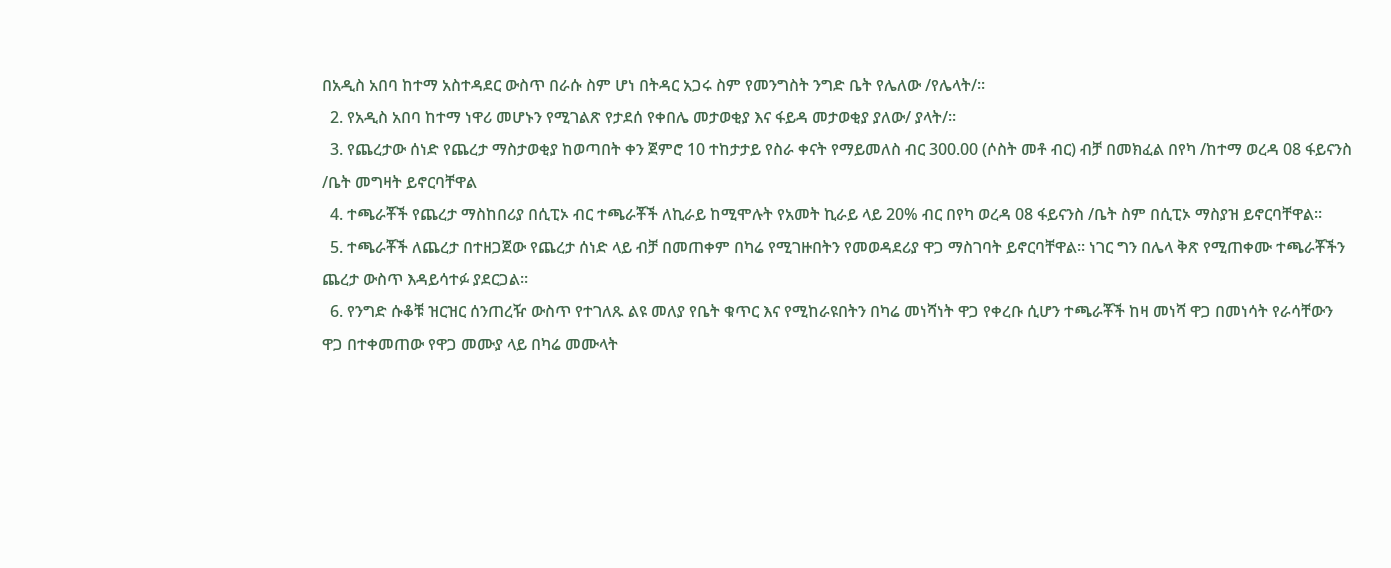በአዲስ አበባ ከተማ አስተዳደር ውስጥ በራሱ ስም ሆነ በትዳር አጋሩ ስም የመንግስት ንግድ ቤት የሌለው /የሌላት/፡፡
  2. የአዲስ አበባ ከተማ ነዋሪ መሆኑን የሚገልጽ የታደሰ የቀበሌ መታወቂያ እና ፋይዳ መታወቂያ ያለው/ ያላት/፡፡
  3. የጨረታው ሰነድ የጨረታ ማስታወቂያ ከወጣበት ቀን ጀምሮ 10 ተከታታይ የስራ ቀናት የማይመለስ ብር 300.00 (ሶስት መቶ ብር) ብቻ በመክፈል በየካ /ከተማ ወረዳ 08 ፋይናንስ /ቤት መግዛት ይኖርባቸዋል
  4. ተጫራቾች የጨረታ ማስከበሪያ በሲፒኦ ብር ተጫራቾች ለኪራይ ከሚሞሉት የአመት ኪራይ ላይ 20% ብር በየካ ወረዳ 08 ፋይናንስ /ቤት ስም በሲፒኦ ማስያዝ ይኖርባቸዋል፡፡
  5. ተጫራቾች ለጨረታ በተዘጋጀው የጨረታ ሰነድ ላይ ብቻ በመጠቀም በካሬ የሚገዙበትን የመወዳደሪያ ዋጋ ማስገባት ይኖርባቸዋል፡፡ ነገር ግን በሌላ ቅጽ የሚጠቀሙ ተጫራቾችን ጨረታ ውስጥ እዳይሳተፉ ያደርጋል፡፡
  6. የንግድ ሱቆቹ ዝርዝር ሰንጠረዥ ውስጥ የተገለጹ ልዩ መለያ የቤት ቁጥር እና የሚከራዩበትን በካሬ መነሻነት ዋጋ የቀረቡ ሲሆን ተጫራቾች ከዛ መነሻ ዋጋ በመነሳት የራሳቸውን ዋጋ በተቀመጠው የዋጋ መሙያ ላይ በካሬ መሙላት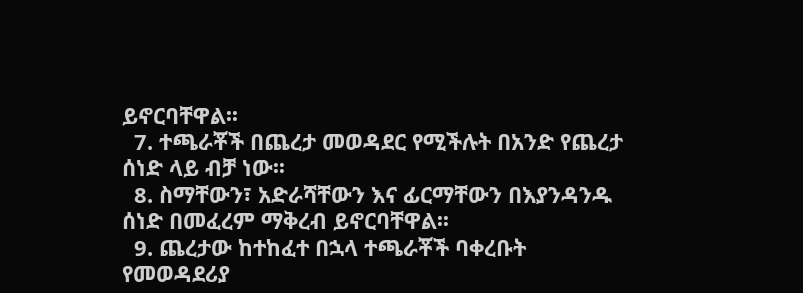ይኖርባቸዋል፡፡
  7. ተጫራቾች በጨረታ መወዳደር የሚችሉት በአንድ የጨረታ ሰነድ ላይ ብቻ ነው፡፡
  8. ስማቸውን፣ አድራሻቸውን እና ፊርማቸውን በእያንዳንዱ ሰነድ በመፈረም ማቅረብ ይኖርባቸዋል፡፡
  9. ጨረታው ከተከፈተ በኋላ ተጫራቾች ባቀረቡት የመወዳደሪያ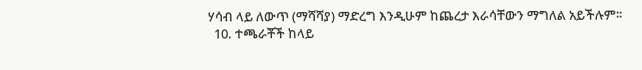ሃሳብ ላይ ለውጥ (ማሻሻያ) ማድረግ እንዲሁም ከጨረታ እራሳቸውን ማግለል አይችሉም፡፡
  10. ተጫራቾች ከላይ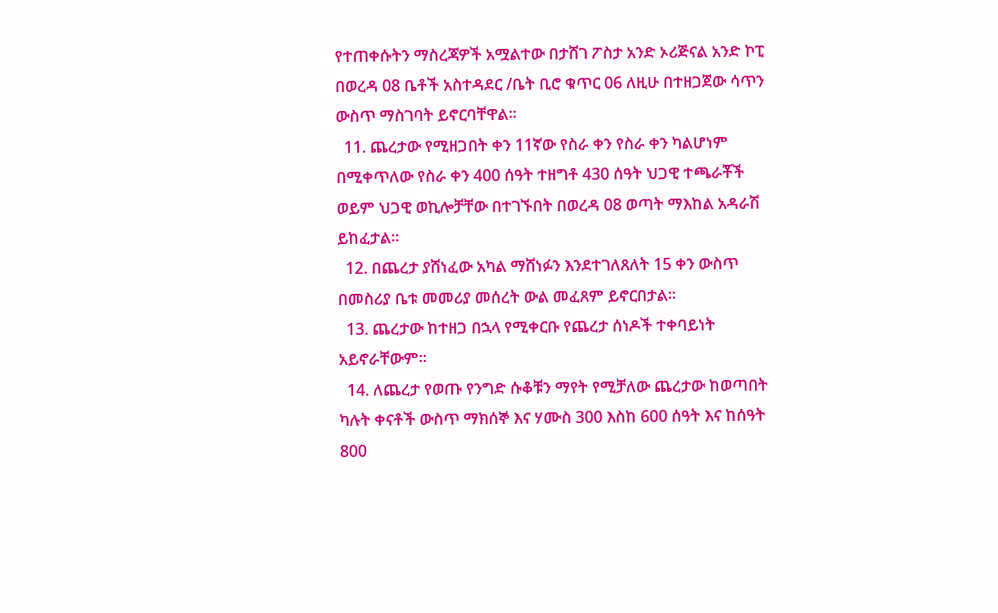የተጠቀሱትን ማስረጃዎች አሟልተው በታሸገ ፖስታ አንድ ኦሪጅናል አንድ ኮፒ በወረዳ 08 ቤቶች አስተዳደር /ቤት ቢሮ ቁጥር 06 ለዚሁ በተዘጋጀው ሳጥን ውስጥ ማስገባት ይኖርባቸዋል፡፡
  11. ጨረታው የሚዘጋበት ቀን 11ኛው የስራ ቀን የስራ ቀን ካልሆነም በሚቀጥለው የስራ ቀን 400 ሰዓት ተዘግቶ 430 ሰዓት ህጋዊ ተጫራቾች ወይም ህጋዊ ወኪሎቻቸው በተገኙበት በወረዳ 08 ወጣት ማእከል አዳራሽ ይከፈታል፡፡
  12. በጨረታ ያሸነፈው አካል ማሸነፉን እንደተገለጸለት 15 ቀን ውስጥ በመስሪያ ቤቱ መመሪያ መሰረት ውል መፈጸም ይኖርበታል፡፡
  13. ጨረታው ከተዘጋ በኋላ የሚቀርቡ የጨረታ ሰነዶች ተቀባይነት አይኖራቸውም፡፡
  14. ለጨረታ የወጡ የንግድ ሱቆቹን ማየት የሚቻለው ጨረታው ከወጣበት ካሉት ቀናቶች ውስጥ ማክሰኞ እና ሃሙስ 300 እስከ 600 ሰዓት እና ከሰዓት 800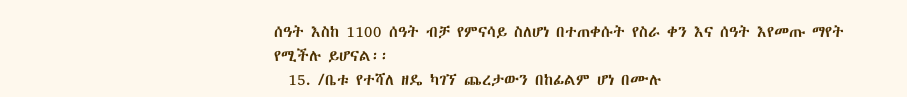ሰዓት እስከ 1100 ሰዓት ብቻ የምናሳይ ስለሆነ በተጠቀሱት የስራ ቀን እና ሰዓት እየመጡ ማየት የሚችሉ ይሆናል፡፡
  15. /ቤቱ የተሻለ ዘዴ ካገኘ ጨረታውን በከፊልም ሆነ በሙሉ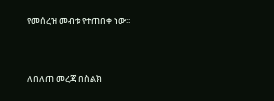የመሰረዝ መብቱ የተጠበቀ ነው፡፡



ለበለጠ መረጃ በስልክ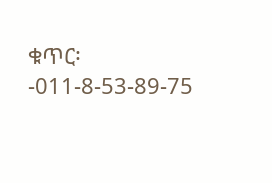ቁጥር፡-011-8-53-89-75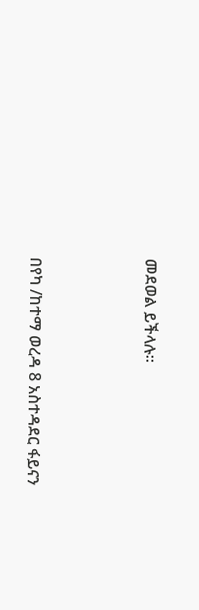መደወል ይችላሉ።



በየካ /ከተማ ወረዳ 8 አስተዳደር ፋይናን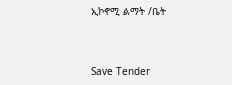ኢኮኖሚ ልማት /ቤት



Save Tender